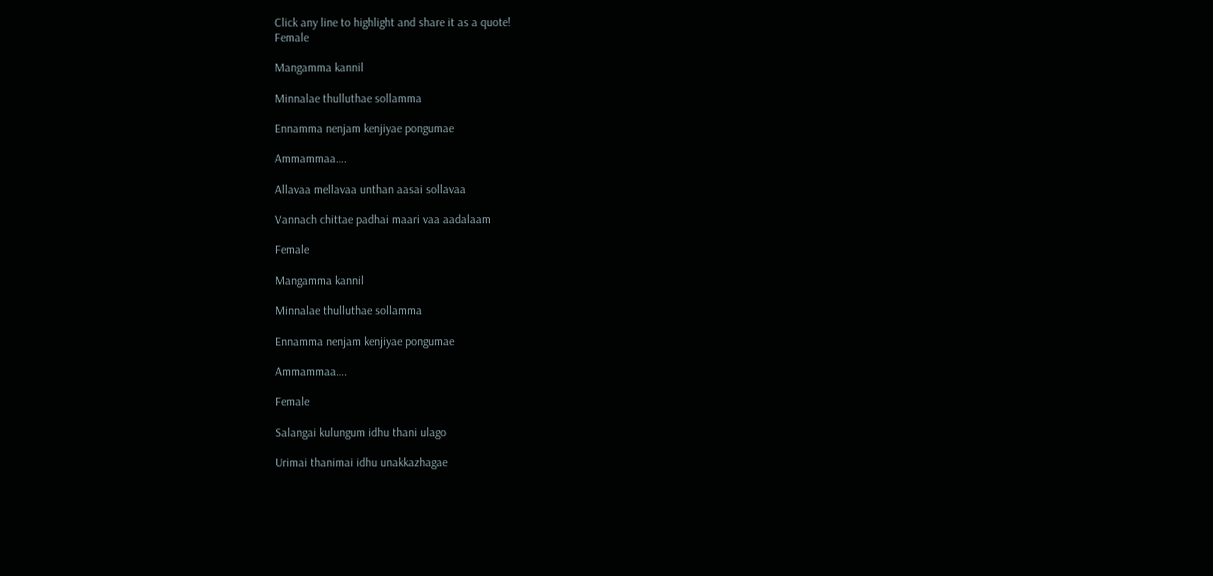Click any line to highlight and share it as a quote!
Female

Mangamma kannil

Minnalae thulluthae sollamma

Ennamma nenjam kenjiyae pongumae

Ammammaa….

Allavaa mellavaa unthan aasai sollavaa

Vannach chittae padhai maari vaa aadalaam

Female

Mangamma kannil

Minnalae thulluthae sollamma

Ennamma nenjam kenjiyae pongumae

Ammammaa….

Female

Salangai kulungum idhu thani ulago

Urimai thanimai idhu unakkazhagae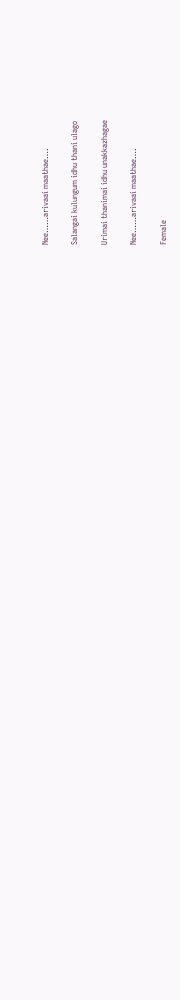Nee……arivaai maathae….

Salangai kulungum idhu thani ulago

Urimai thanimai idhu unakkazhagae

Nee……arivaai maathae….

Female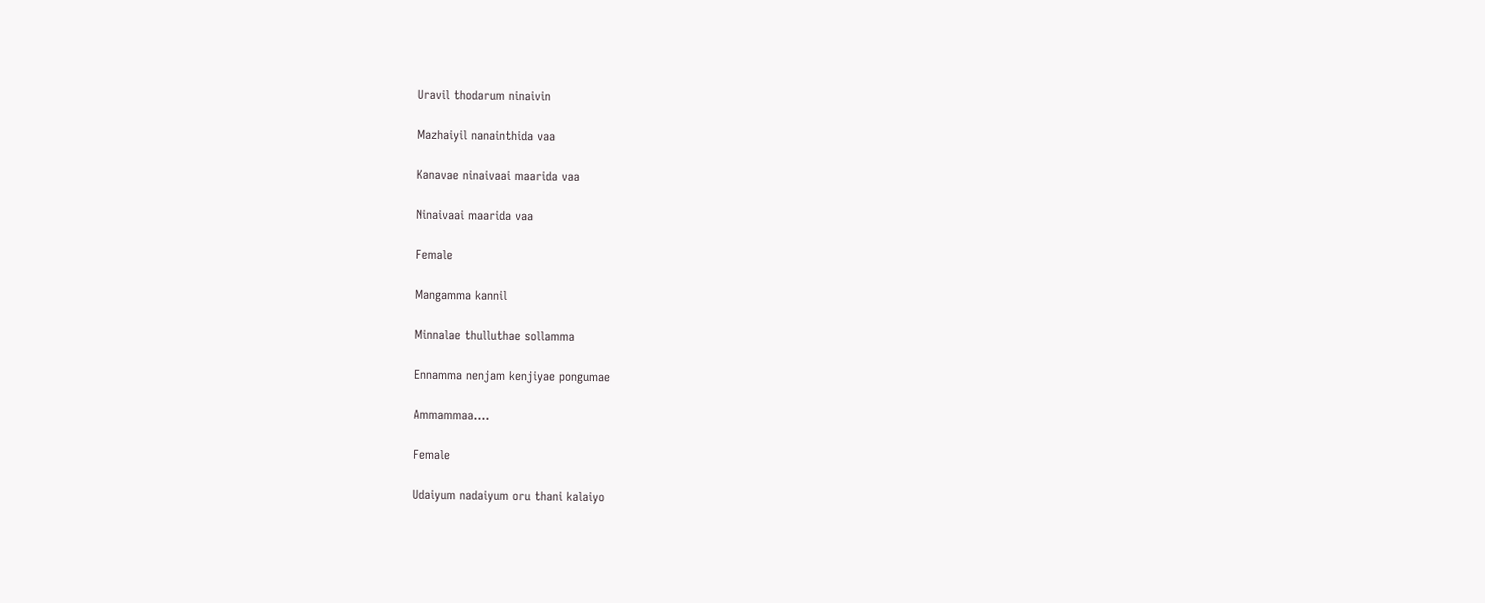Uravil thodarum ninaivin

Mazhaiyil nanainthida vaa

Kanavae ninaivaai maarida vaa

Ninaivaai maarida vaa

Female

Mangamma kannil

Minnalae thulluthae sollamma

Ennamma nenjam kenjiyae pongumae

Ammammaa….

Female

Udaiyum nadaiyum oru thani kalaiyo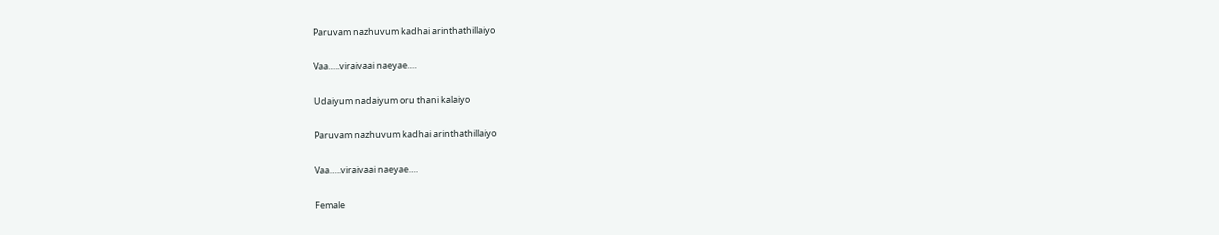Paruvam nazhuvum kadhai arinthathillaiyo

Vaa…..viraivaai naeyae….

Udaiyum nadaiyum oru thani kalaiyo

Paruvam nazhuvum kadhai arinthathillaiyo

Vaa…..viraivaai naeyae….

Female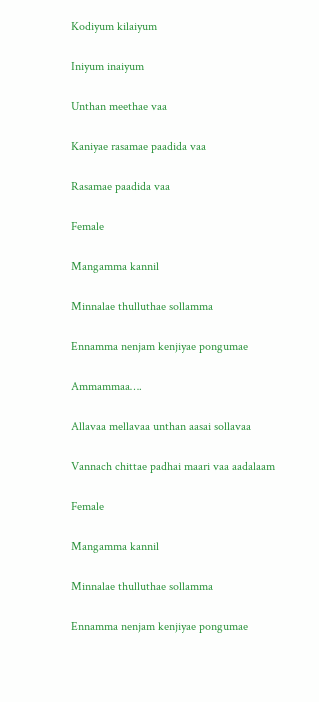Kodiyum kilaiyum

Iniyum inaiyum

Unthan meethae vaa

Kaniyae rasamae paadida vaa

Rasamae paadida vaa

Female

Mangamma kannil

Minnalae thulluthae sollamma

Ennamma nenjam kenjiyae pongumae

Ammammaa….

Allavaa mellavaa unthan aasai sollavaa

Vannach chittae padhai maari vaa aadalaam

Female

Mangamma kannil

Minnalae thulluthae sollamma

Ennamma nenjam kenjiyae pongumae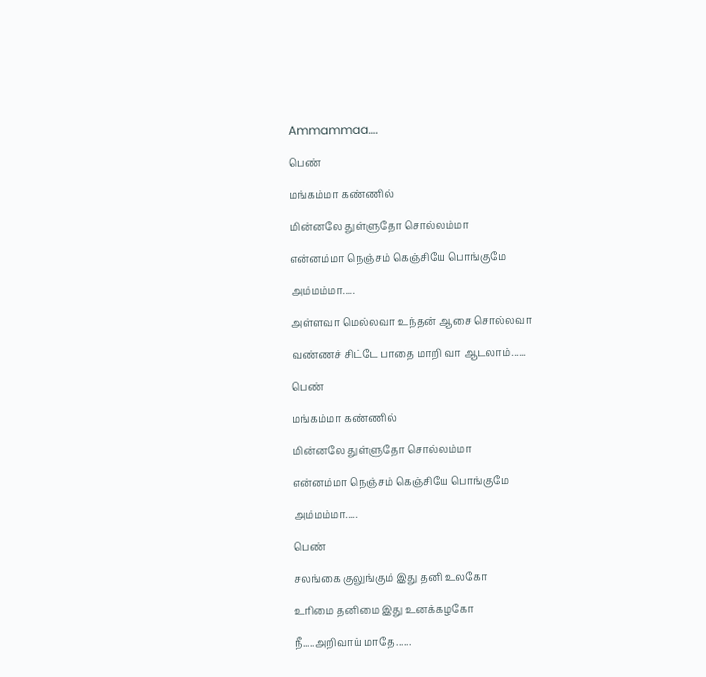Ammammaa….

பெண்

மங்கம்மா கண்ணில்

மின்னலே துள்ளுதோ சொல்லம்மா

என்னம்மா நெஞ்சம் கெஞ்சியே பொங்குமே

அம்மம்மா.....

அள்ளவா மெல்லவா உந்தன் ஆசை சொல்லவா

வண்ணச் சிட்டே பாதை மாறி வா ஆடலாம்......

பெண்

மங்கம்மா கண்ணில்

மின்னலே துள்ளுதோ சொல்லம்மா

என்னம்மா நெஞ்சம் கெஞ்சியே பொங்குமே

அம்மம்மா.....

பெண்

சலங்கை குலுங்கும் இது தனி உலகோ

உரிமை தனிமை இது உனக்கழகோ

நீ.....அறிவாய் மாதே......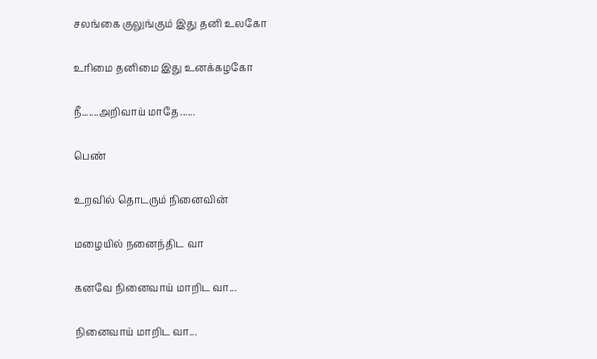சலங்கை குலுங்கும் இது தனி உலகோ

உரிமை தனிமை இது உனக்கழகோ

நீ.......அறிவாய் மாதே......

பெண்

உறவில் தொடரும் நினைவின்

மழையில் நனைந்திட வா

கனவே நினைவாய் மாறிட வா...

நினைவாய் மாறிட வா...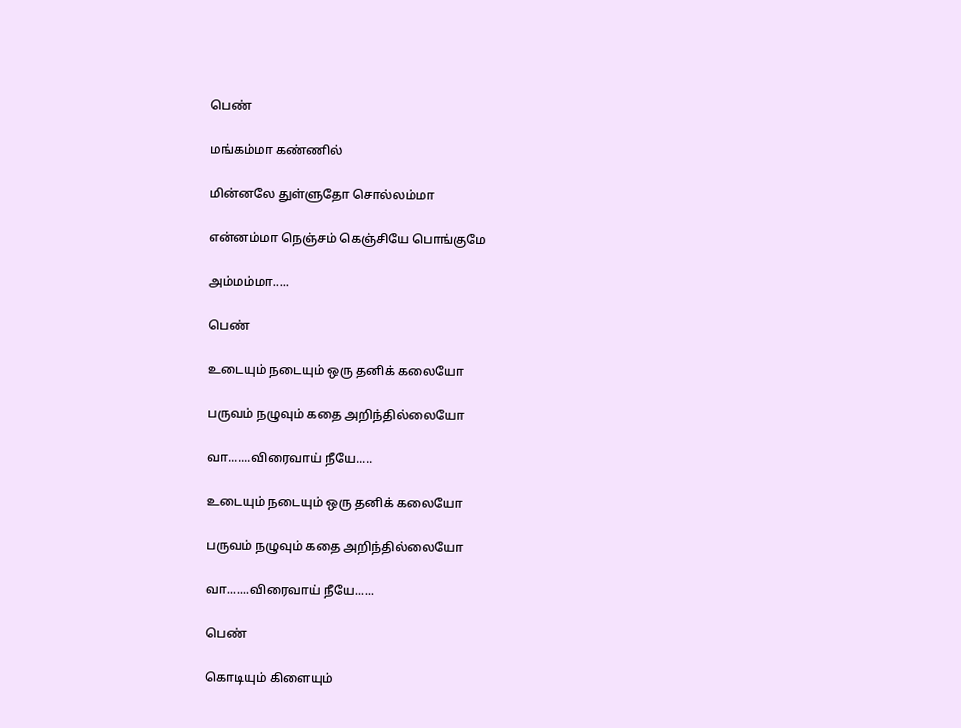பெண்

மங்கம்மா கண்ணில்

மின்னலே துள்ளுதோ சொல்லம்மா

என்னம்மா நெஞ்சம் கெஞ்சியே பொங்குமே

அம்மம்மா.....

பெண்

உடையும் நடையும் ஒரு தனிக் கலையோ

பருவம் நழுவும் கதை அறிந்தில்லையோ

வா.......விரைவாய் நீயே.....

உடையும் நடையும் ஒரு தனிக் கலையோ

பருவம் நழுவும் கதை அறிந்தில்லையோ

வா.......விரைவாய் நீயே......

பெண்

கொடியும் கிளையும்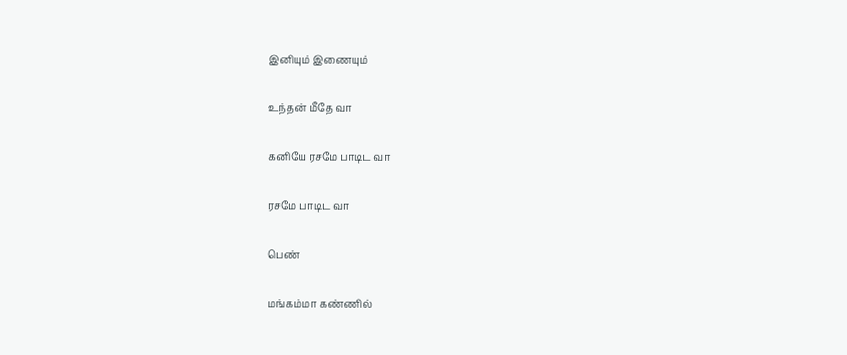இனியும் இணையும்

உந்தன் மீதே வா

கனியே ரசமே பாடிட வா

ரசமே பாடிட வா

பெண்

மங்கம்மா கண்ணில்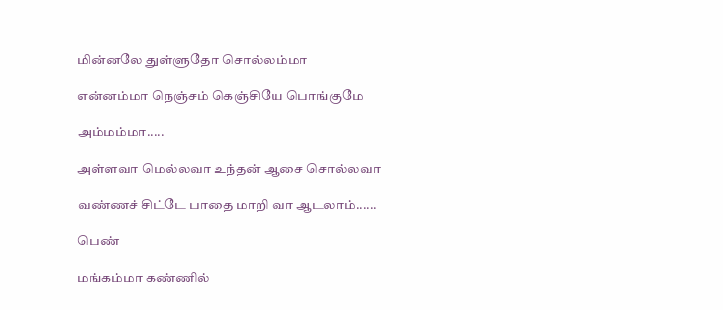மின்னலே துள்ளுதோ சொல்லம்மா

என்னம்மா நெஞ்சம் கெஞ்சியே பொங்குமே

அம்மம்மா.....

அள்ளவா மெல்லவா உந்தன் ஆசை சொல்லவா

வண்ணச் சிட்டே பாதை மாறி வா ஆடலாம்......

பெண்

மங்கம்மா கண்ணில்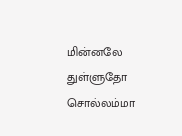மின்னலே துள்ளுதோ சொல்லம்மா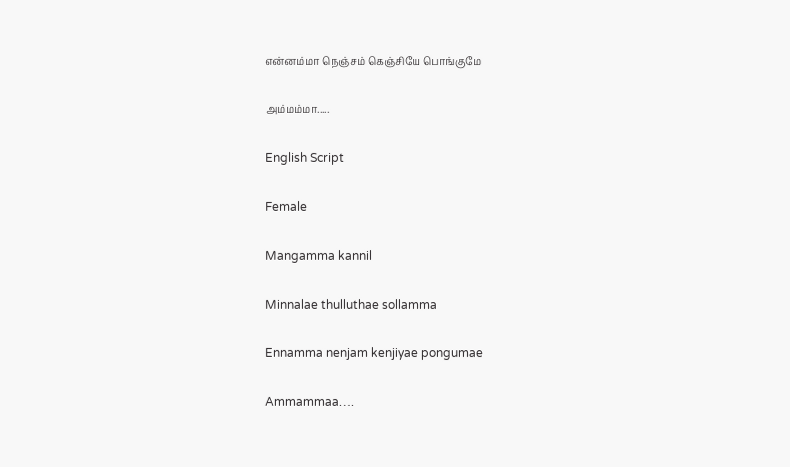என்னம்மா நெஞ்சம் கெஞ்சியே பொங்குமே

அம்மம்மா.....

English Script

Female

Mangamma kannil

Minnalae thulluthae sollamma

Ennamma nenjam kenjiyae pongumae

Ammammaa….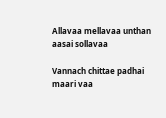Allavaa mellavaa unthan aasai sollavaa

Vannach chittae padhai maari vaa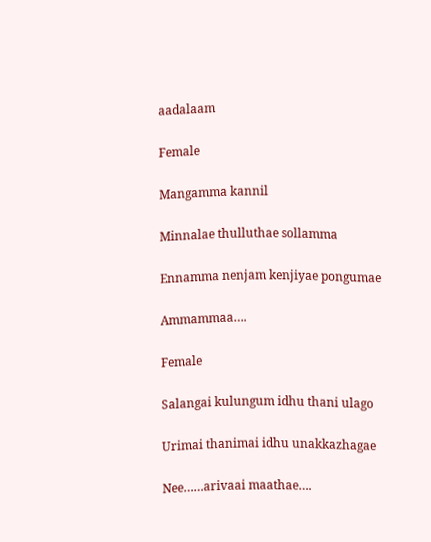aadalaam

Female

Mangamma kannil

Minnalae thulluthae sollamma

Ennamma nenjam kenjiyae pongumae

Ammammaa….

Female

Salangai kulungum idhu thani ulago

Urimai thanimai idhu unakkazhagae

Nee……arivaai maathae….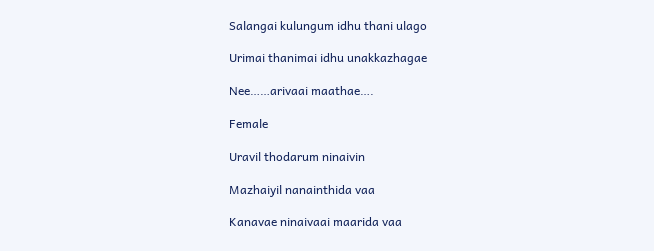Salangai kulungum idhu thani ulago

Urimai thanimai idhu unakkazhagae

Nee……arivaai maathae….

Female

Uravil thodarum ninaivin

Mazhaiyil nanainthida vaa

Kanavae ninaivaai maarida vaa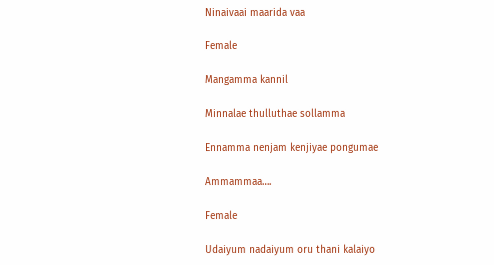Ninaivaai maarida vaa

Female

Mangamma kannil

Minnalae thulluthae sollamma

Ennamma nenjam kenjiyae pongumae

Ammammaa….

Female

Udaiyum nadaiyum oru thani kalaiyo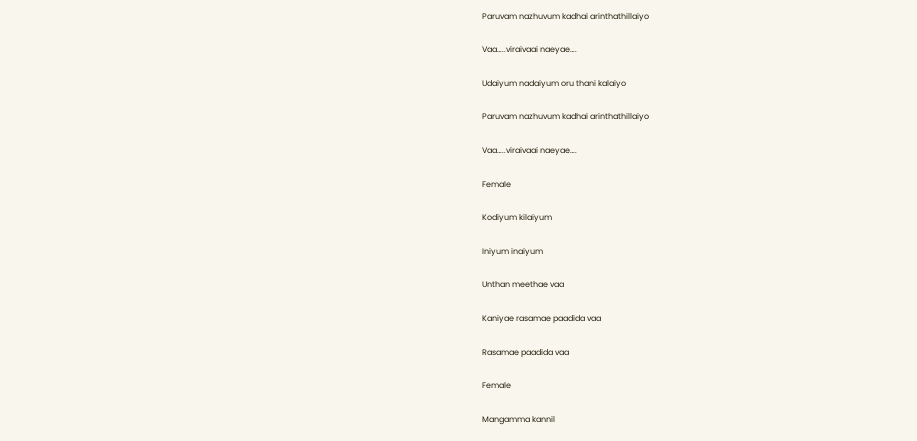Paruvam nazhuvum kadhai arinthathillaiyo

Vaa…..viraivaai naeyae….

Udaiyum nadaiyum oru thani kalaiyo

Paruvam nazhuvum kadhai arinthathillaiyo

Vaa…..viraivaai naeyae….

Female

Kodiyum kilaiyum

Iniyum inaiyum

Unthan meethae vaa

Kaniyae rasamae paadida vaa

Rasamae paadida vaa

Female

Mangamma kannil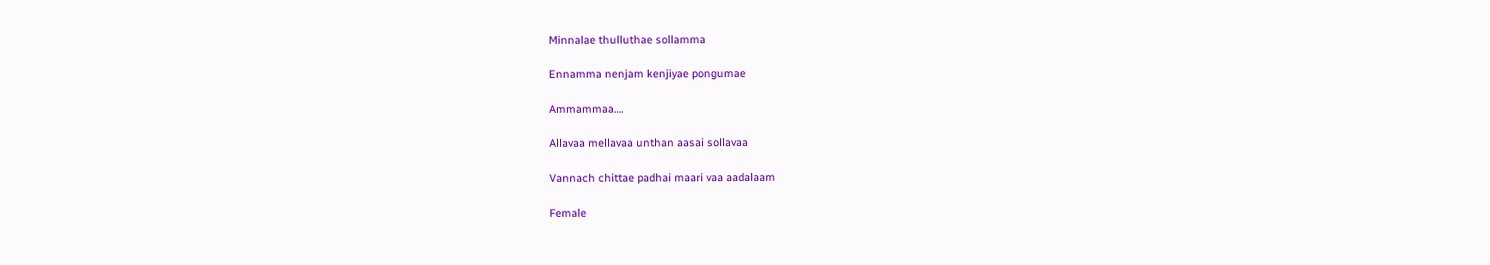Minnalae thulluthae sollamma

Ennamma nenjam kenjiyae pongumae

Ammammaa….

Allavaa mellavaa unthan aasai sollavaa

Vannach chittae padhai maari vaa aadalaam

Female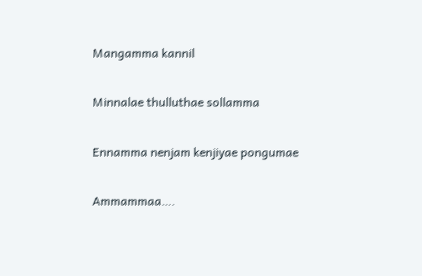Mangamma kannil

Minnalae thulluthae sollamma

Ennamma nenjam kenjiyae pongumae

Ammammaa….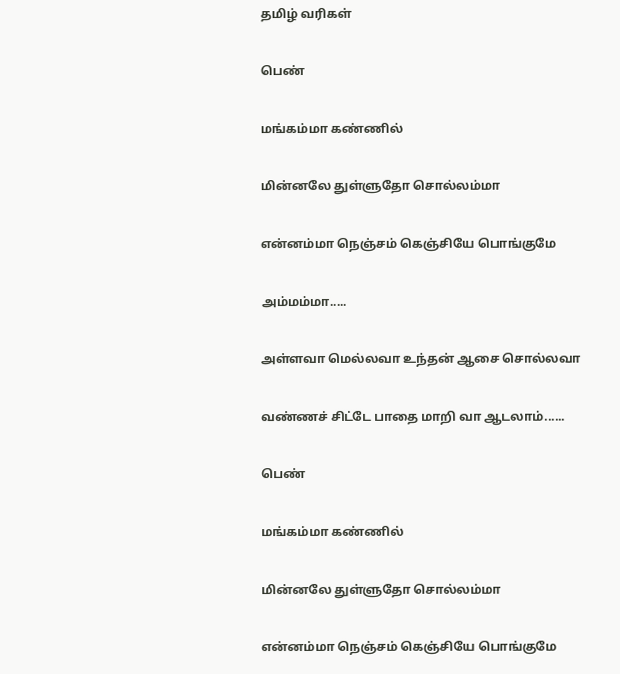தமிழ் வரிகள்

பெண்

மங்கம்மா கண்ணில்

மின்னலே துள்ளுதோ சொல்லம்மா

என்னம்மா நெஞ்சம் கெஞ்சியே பொங்குமே

அம்மம்மா.....

அள்ளவா மெல்லவா உந்தன் ஆசை சொல்லவா

வண்ணச் சிட்டே பாதை மாறி வா ஆடலாம்......

பெண்

மங்கம்மா கண்ணில்

மின்னலே துள்ளுதோ சொல்லம்மா

என்னம்மா நெஞ்சம் கெஞ்சியே பொங்குமே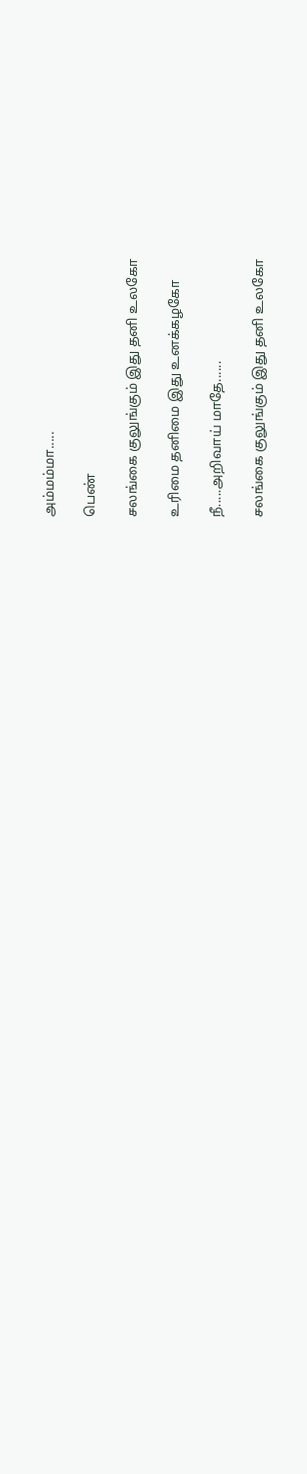அம்மம்மா.....

பெண்

சலங்கை குலுங்கும் இது தனி உலகோ

உரிமை தனிமை இது உனக்கழகோ

நீ.....அறிவாய் மாதே......

சலங்கை குலுங்கும் இது தனி உலகோ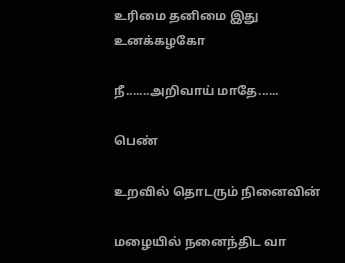உரிமை தனிமை இது உனக்கழகோ

நீ.......அறிவாய் மாதே......

பெண்

உறவில் தொடரும் நினைவின்

மழையில் நனைந்திட வா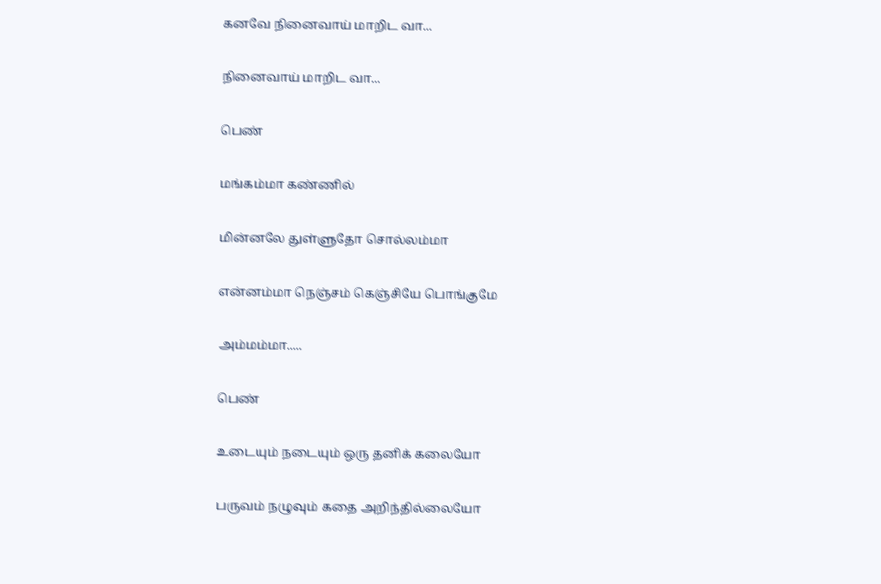கனவே நினைவாய் மாறிட வா...

நினைவாய் மாறிட வா...

பெண்

மங்கம்மா கண்ணில்

மின்னலே துள்ளுதோ சொல்லம்மா

என்னம்மா நெஞ்சம் கெஞ்சியே பொங்குமே

அம்மம்மா.....

பெண்

உடையும் நடையும் ஒரு தனிக் கலையோ

பருவம் நழுவும் கதை அறிந்தில்லையோ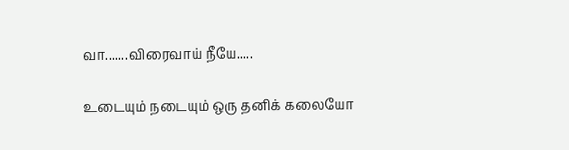வா.......விரைவாய் நீயே.....

உடையும் நடையும் ஒரு தனிக் கலையோ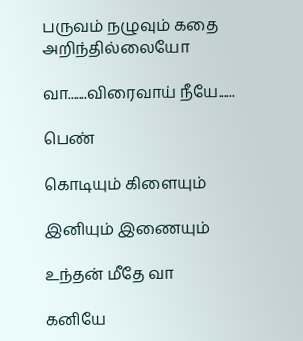பருவம் நழுவும் கதை அறிந்தில்லையோ

வா.......விரைவாய் நீயே......

பெண்

கொடியும் கிளையும்

இனியும் இணையும்

உந்தன் மீதே வா

கனியே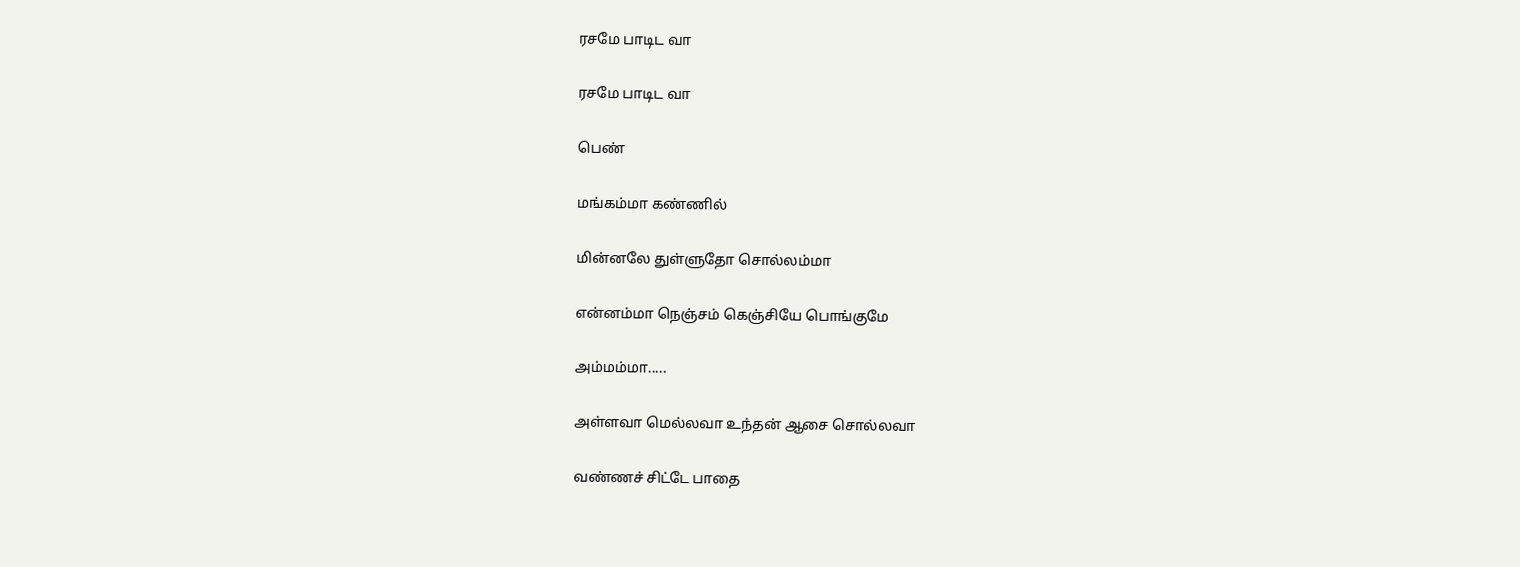ரசமே பாடிட வா

ரசமே பாடிட வா

பெண்

மங்கம்மா கண்ணில்

மின்னலே துள்ளுதோ சொல்லம்மா

என்னம்மா நெஞ்சம் கெஞ்சியே பொங்குமே

அம்மம்மா.....

அள்ளவா மெல்லவா உந்தன் ஆசை சொல்லவா

வண்ணச் சிட்டே பாதை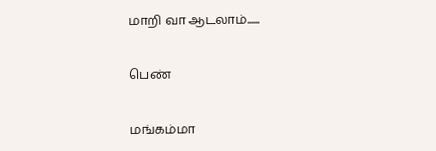மாறி வா ஆடலாம்......

பெண்

மங்கம்மா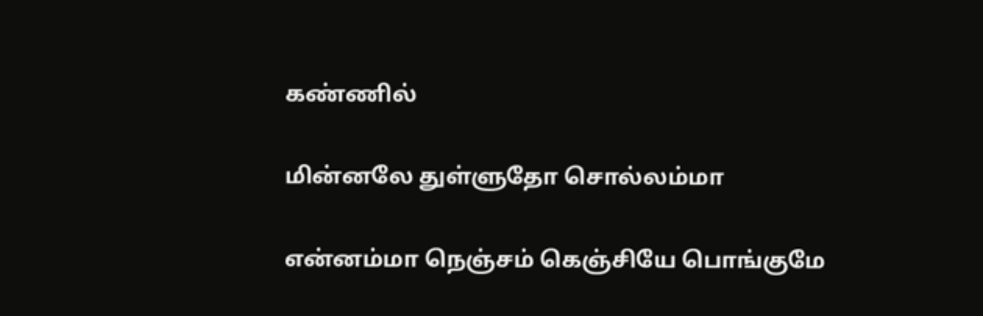கண்ணில்

மின்னலே துள்ளுதோ சொல்லம்மா

என்னம்மா நெஞ்சம் கெஞ்சியே பொங்குமே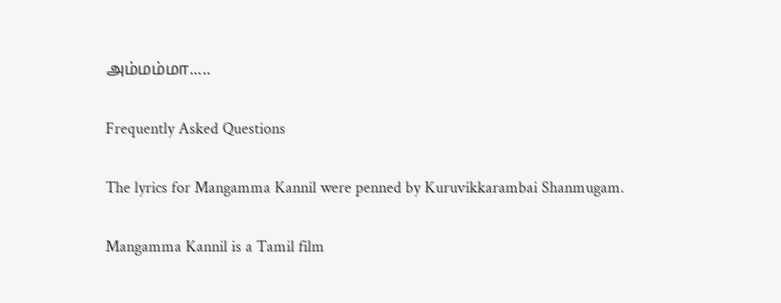அம்மம்மா.....

Frequently Asked Questions

The lyrics for Mangamma Kannil were penned by Kuruvikkarambai Shanmugam.

Mangamma Kannil is a Tamil film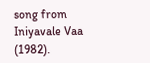song from Iniyavale Vaa (1982).